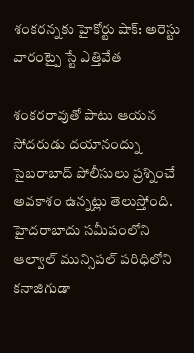శంకరన్నకు హైకోర్టు షాక్: అరెస్టు వారంట్పై స్టే ఎత్తివేత

శంకరరావుతో పాటు ఆయన సోదరుడు దయానంద్ను సైబరాబాద్ పోలీసులు ప్రశ్నించే అవకాశం ఉన్నట్లు తెలుస్తోంది. హైదరాబాదు సమీపంలోని ఆల్వాల్ మున్సిపల్ పరిధిలోని కనాజిగుడా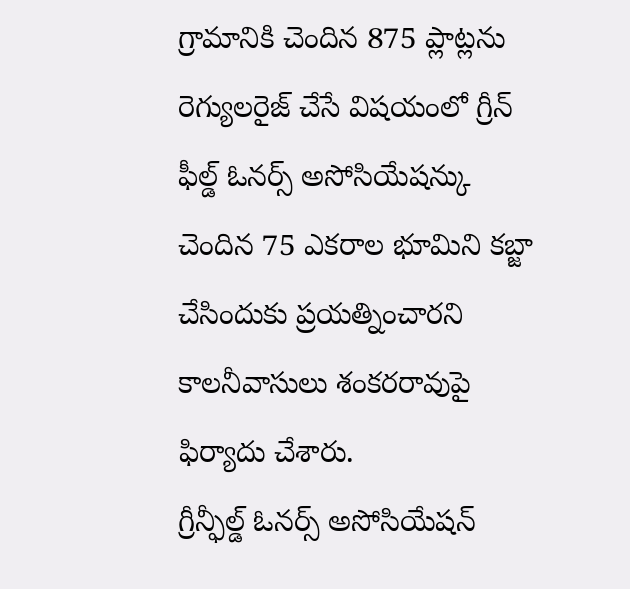గ్రామానికి చెందిన 875 ప్లాట్లను రెగ్యులరైజ్ చేసే విషయంలో గ్రీన్ ఫీల్డ్ ఓనర్స్ అసోసియేషన్కు చెందిన 75 ఎకరాల భూమిని కబ్జా చేసిందుకు ప్రయత్నించారని కాలనీవాసులు శంకరరావుపై ఫిర్యాదు చేశారు.
గ్రీన్ఫీల్డ్ ఓనర్స్ అసోసియేషన్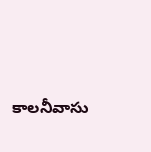కాలనీవాసు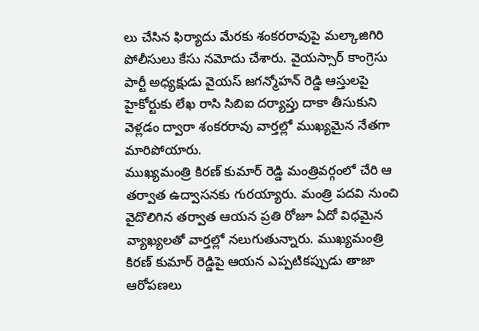లు చేసిన ఫిర్యాదు మేరకు శంకరరావుపై మల్కాజిగిరి పోలీసులు కేసు నమోదు చేశారు. వైయస్సార్ కాంగ్రెసు పార్టీ అధ్యక్షుడు వైయస్ జగన్మోహన్ రెడ్డి ఆస్తులపై హైకోర్టుకు లేఖ రాసి సిబిఐ దర్యాప్తు దాకా తీసుకుని వెళ్లడం ద్వారా శంకరరావు వార్తల్లో ముఖ్యమైన నేతగా మారిపోయారు.
ముఖ్యమంత్రి కిరణ్ కుమార్ రెడ్డి మంత్రివర్గంలో చేరి ఆ తర్వాత ఉద్వాసనకు గురయ్యారు. మంత్రి పదవి నుంచి వైదొలిగిన తర్వాత ఆయన ప్రతి రోజూ ఏదో విధమైన వ్యాఖ్యలతో వార్తల్లో నలుగుతున్నారు. ముఖ్యమంత్రి కిరణ్ కుమార్ రెడ్డిపై ఆయన ఎప్పటికప్పుడు తాజా ఆరోపణలు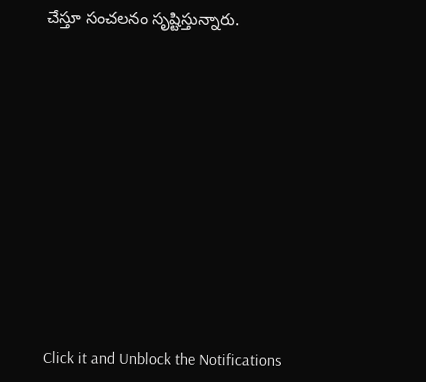చేస్తూ సంచలనం సృష్టిస్తున్నారు.












Click it and Unblock the Notifications